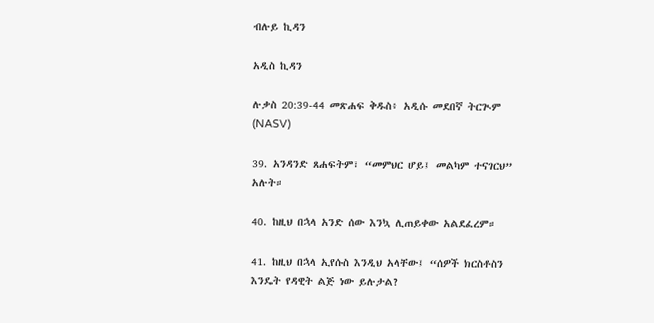ብሉይ ኪዳን

አዲስ ኪዳን

ሉቃስ 20:39-44 መጽሐፍ ቅዱስ፥ አዲሱ መደበኛ ትርጒም (NASV)

39. አንዳንድ ጸሐፍትም፣ “መምህር ሆይ፤ መልካም ተናገርህ” አሉት።

40. ከዚህ በኋላ አንድ ሰው እንኳ ሊጠይቀው አልደፈረም።

41. ከዚህ በኋላ ኢየሱስ እንዲህ አላቸው፤ “ሰዎች ክርስቶስን እንዴት የዳዊት ልጅ ነው ይሉታል?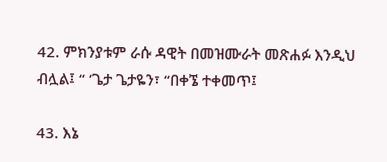42. ምክንያቱም ራሱ ዳዊት በመዝሙራት መጽሐፉ እንዲህ ብሏል፤ “ ‘ጌታ ጌታዬን፣ “በቀኜ ተቀመጥ፤

43. እኔ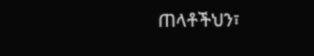ጠላቶችህን፣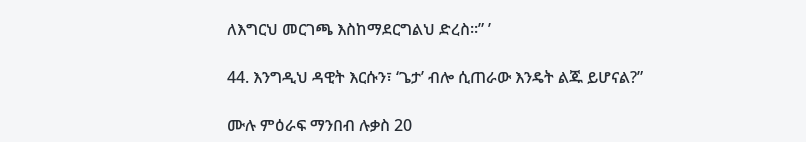ለእግርህ መርገጫ እስከማደርግልህ ድረስ።” ’

44. እንግዲህ ዳዊት እርሱን፣ ‘ጌታ’ ብሎ ሲጠራው እንዴት ልጁ ይሆናል?”

ሙሉ ምዕራፍ ማንበብ ሉቃስ 20